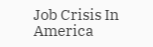Job Crisis In America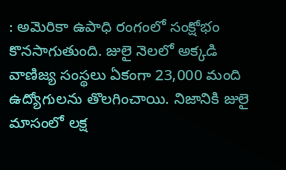: అమెరికా ఉపాధి రంగంలో సంక్షోభం కొనసాగుతుంది. జులై నెలలో అక్కడి వాణిజ్య సంస్థలు ఏకంగా 23,000 మంది ఉద్యోగులను తొలగించాయి. నిజానికి జులై మాసంలో లక్ష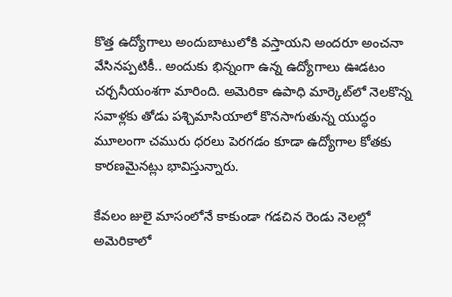కొత్త ఉద్యోగాలు అందుబాటులోకి వస్తాయని అందరూ అంచనా వేసినప్పటికీ.. అందుకు భిన్నంగా ఉన్న ఉద్యోగాలు ఊడటం చర్చనీయంశగా మారింది. అమెరికా ఉపాధి మార్కెట్‌లో నెలకొన్న సవాళ్లకు తోడు పశ్చిమాసియాలో కొనసాగుతున్న యుద్ధం మూలంగా చమురు ధరలు పెరగడం కూడా ఉద్యోగాల కోతకు కారణమైనట్లు భావిస్తున్నారు.

కేవలం జులై మాసంలోనే కాకుండా గడచిన రెండు నెలల్లో అమెరికాలో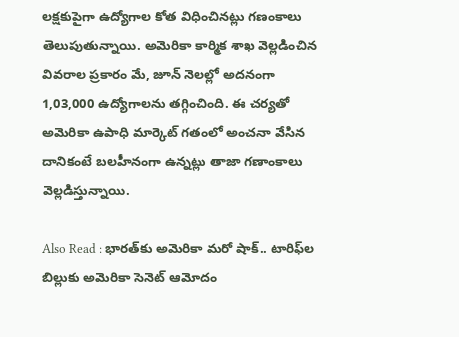లక్షకుపైగా ఉద్యోగాల కోత విధించినట్లు గణంకాలు తెలుపుతున్నాయి. అమెరికా కార్మిక శాఖ వెల్లడించిన వివరాల ప్రకారం మే, జూన్‌ నెలల్లో అదనంగా 1,03,000 ఉద్యోగాలను తగ్గించింది. ఈ చర్యతో అమెరికా ఉపాధి మార్కెట్‌ గతంలో అంచనా వేసిన దానికంటే బలహీనంగా ఉన్నట్లు తాజా గణాంకాలు వెల్లడిస్తున్నాయి.

Also Read : భారత్‌కు అమెరికా మరో షాక్‌.. టారిఫ్‌ల బిల్లుకు అమెరికా సెనెట్‌ ఆమోదం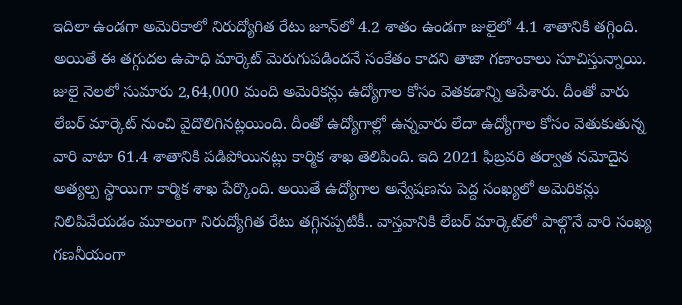ఇదిలా ఉండగా అమెరికాలో నిరుద్యోగిత రేటు జూన్‌లో 4.2 శాతం ఉండగా జులైలో 4.1 శాతానికి తగ్గింది. అయితే ఈ తగ్గుదల ఉపాధి మార్కెట్‌ మెరుగుపడిందనే సంకేతం కాదని తాజా గణాంకాలు సూచిస్తున్నాయి. జులై నెలలో సుమారు 2,64,000 మంది అమెరికన్లు ఉద్యోగాల కోసం వెతకడాన్ని ఆపేశారు. దీంతో వారు లేబర్‌ మార్కెట్‌ నుంచి వైదొలిగినట్లయింది. దీంతో ఉద్యోగాల్లో ఉన్నవారు లేదా ఉద్యోగాల కోసం వెతుకుతున్న వారి వాటా 61.4 శాతానికి పడిపోయినట్లు కార్మిక శాఖ తెలిపింది. ఇది 2021 ఫిబ్రవరి తర్వాత నమోదైన అత్యల్ప స్థాయిగా కార్మిక శాఖ పేర్కొంది. అయితే ఉద్యోగాల అన్వేషణను పెద్ద సంఖ్యలో అమెరికన్లు నిలిపివేయడం మూలంగా నిరుద్యోగిత రేటు తగ్గినప్పటికీ.. వాస్తవానికి లేబర్‌ మార్కెట్‌లో పాల్గొనే వారి సంఖ్య గణనీయంగా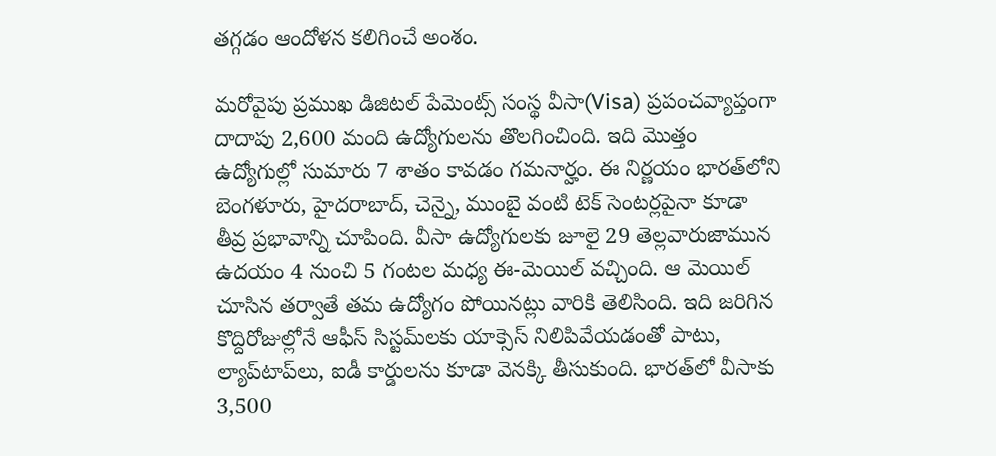తగ్గడం ఆందోళన కలిగించే అంశం.

మరోవైపు ప్రముఖ డిజిటల్ పేమెంట్స్ సంస్థ వీసా(Visa) ప్రపంచవ్యాప్తంగా దాదాపు 2,600 మంది ఉద్యోగులను తొలగించింది. ఇది మొత్తం ఉద్యోగుల్లో సుమారు 7 శాతం కావడం గమనార్హం. ఈ నిర్ణయం భారత్‌లోని బెంగళూరు, హైదరాబాద్, చెన్నై, ముంబై వంటి టెక్ సెంటర్లపైనా కూడా తీవ్ర ప్రభావాన్ని చూపింది. వీసా ఉద్యోగులకు జూలై 29 తెల్లవారుజామున ఉదయం 4 నుంచి 5 గంటల మధ్య ఈ-మెయిల్ వచ్చింది. ఆ మెయిల్ చూసిన తర్వాతే తమ ఉద్యోగం పోయినట్లు వారికి తెలిసింది. ఇది జరిగిన కొద్దిరోజుల్లోనే ఆఫీస్ సిస్టమ్‌లకు యాక్సెస్ నిలిపివేయడంతో పాటు, ల్యాప్‌టాప్‌లు, ఐడీ కార్డులను కూడా వెనక్కి తీసుకుంది. భారత్‌లో వీసాకు 3,500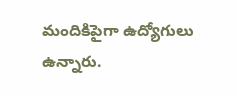మందికిపైగా ఉద్యోగులు ఉన్నారు.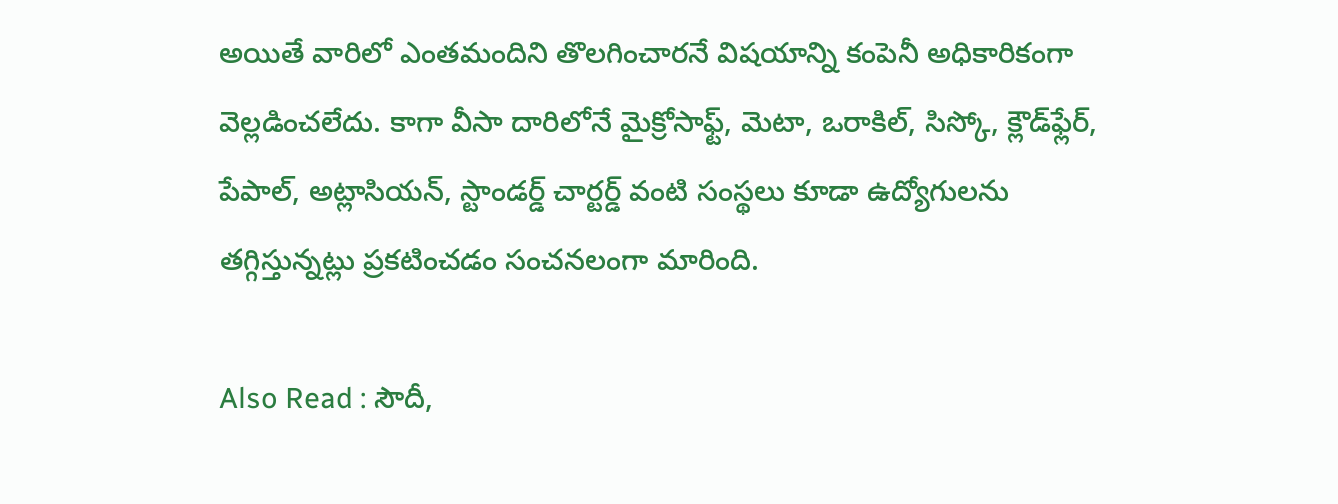అయితే వారిలో ఎంతమందిని తొలగించారనే విషయాన్ని కంపెనీ అధికారికంగా వెల్లడించలేదు. కాగా వీసా దారిలోనే మైక్రోసాఫ్ట్, మెటా, ఒరాకిల్, సిస్కో, క్లౌడ్‌ఫ్లేర్, పేపాల్, అట్లాసియన్, స్టాండర్డ్ చార్టర్డ్ వంటి సంస్థలు కూడా ఉద్యోగులను తగ్గిస్తున్నట్లు ప్రకటించడం సంచనలంగా మారింది.

Also Read : సౌదీ,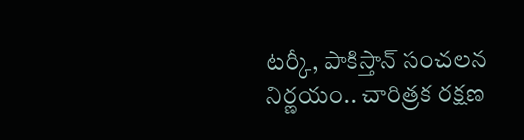టర్కీ, పాకిస్తాన్ సంచలన నిర్ణయం.. చారిత్రక రక్షణ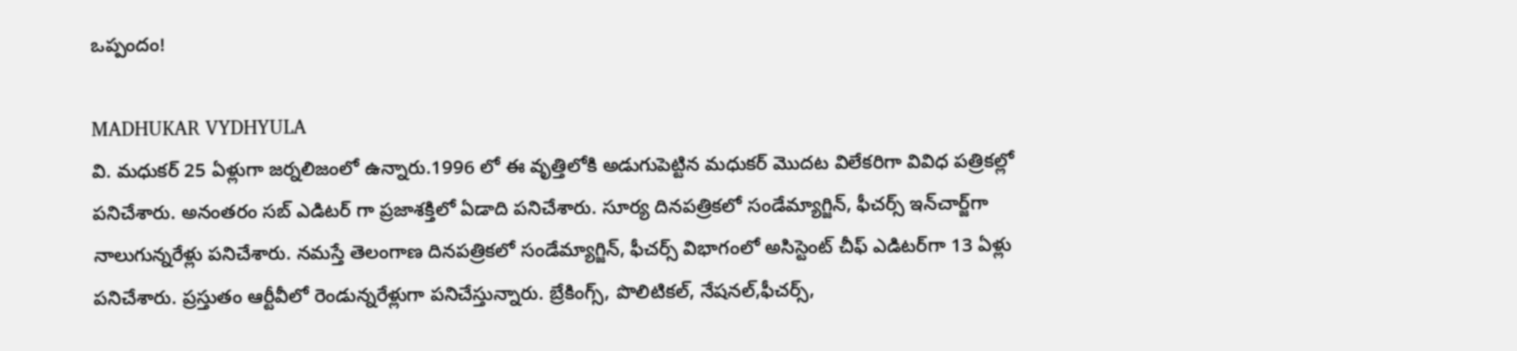ఒప్పందం!

MADHUKAR VYDHYULA
వి. మధుకర్‌ 25 ఏళ్లుగా జర్నలిజంలో ఉన్నారు.1996 లో ఈ వృత్తిలోకి అడుగుపెట్టిన మధుకర్‌ మొదట విలేకరిగా వివిధ పత్రికల్లో పనిచేశారు. అనంతరం సబ్‌ ఎడిటర్‌ గా ప్రజాశక్తిలో ఏడాది పనిచేశారు. సూర్య దినపత్రికలో సండేమ్యాగ్జిన్‌, ఫీచర్స్‌ ఇన్‌చార్జ్‌గా నాలుగున్నరేళ్లు పనిచేశారు. నమస్తే తెలంగాణ దినపత్రికలో సండేమ్యాగ్జిన్‌, ఫీచర్స్‌ విభాగంలో అసిస్టెంట్‌ చీఫ్‌ ఎడిటర్‌గా 13 ఏళ్లు పనిచేశారు. ప్రస్తుతం ఆర్టీవీలో రెండున్నరేళ్లుగా పనిచేస్తున్నారు. బ్రేకింగ్స్, పొలిటికల్, నేషనల్,ఫీచర్స్‌,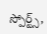స్పోర్ట్స్,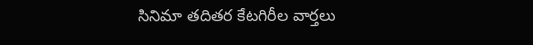సినిమా తదితర కేటగిరీల వార్తలు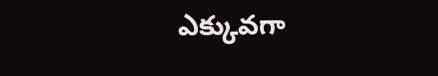ఎక్కువగా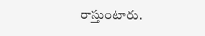రాస్తుంటారు.